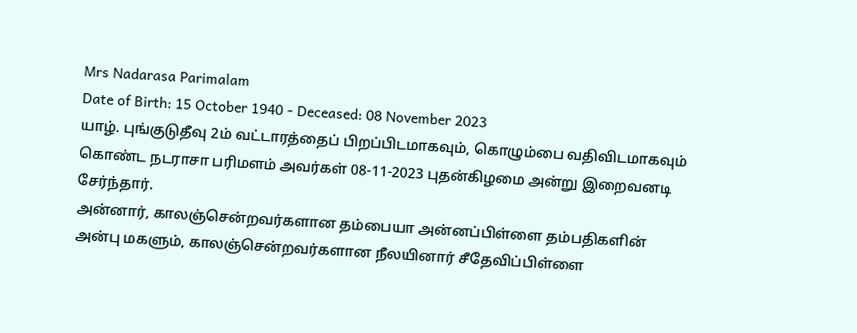Mrs Nadarasa Parimalam
Date of Birth: 15 October 1940 - Deceased: 08 November 2023
யாழ். புங்குடுதீவு 2ம் வட்டாரத்தைப் பிறப்பிடமாகவும், கொழும்பை வதிவிடமாகவும் கொண்ட நடராசா பரிமளம் அவர்கள் 08-11-2023 புதன்கிழமை அன்று இறைவனடி சேர்ந்தார்.
அன்னார், காலஞ்சென்றவர்களான தம்பையா அன்னப்பிள்ளை தம்பதிகளின் அன்பு மகளும், காலஞ்சென்றவர்களான நீலயினார் சீதேவிப்பிள்ளை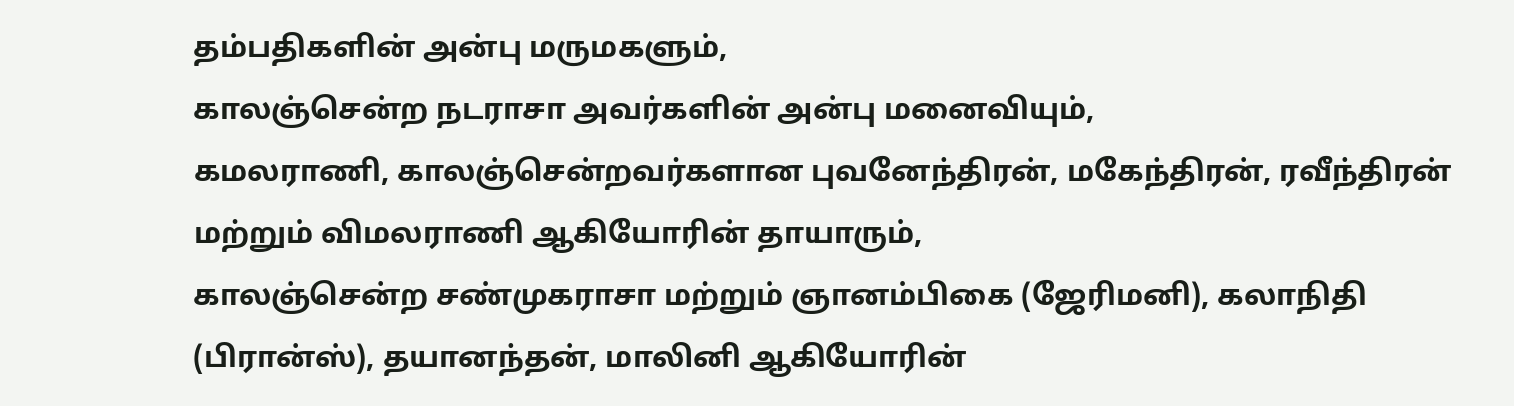தம்பதிகளின் அன்பு மருமகளும்,
காலஞ்சென்ற நடராசா அவர்களின் அன்பு மனைவியும்,
கமலராணி, காலஞ்சென்றவர்களான புவனேந்திரன், மகேந்திரன், ரவீந்திரன் மற்றும் விமலராணி ஆகியோரின் தாயாரும்,
காலஞ்சென்ற சண்முகராசா மற்றும் ஞானம்பிகை (ஜேரிமனி), கலாநிதி (பிரான்ஸ்), தயானந்தன், மாலினி ஆகியோரின்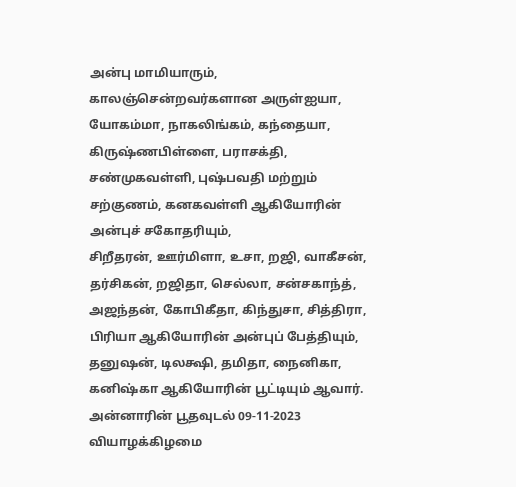அன்பு மாமியாரும்,
காலஞ்சென்றவர்களான அருள்ஐயா, யோகம்மா, நாகலிங்கம், கந்தையா, கிருஷ்ணபிள்ளை, பராசக்தி, சண்முகவள்ளி, புஷ்பவதி மற்றும் சற்குணம், கனகவள்ளி ஆகியோரின் அன்புச் சகோதரியும்,
சிறீதரன், ஊர்மிளா, உசா, றஜி, வாகீசன், தர்சிகன், றஜிதா, செல்லா, சன்சகாந்த், அஜந்தன், கோபிகீதா, கிந்துசா, சித்திரா, பிரியா ஆகியோரின் அன்புப் பேத்தியும்,
தனுஷன், டிலக்ஷி, தமிதா, நைனிகா, கனிஷ்கா ஆகியோரின் பூட்டியும் ஆவார்.
அன்னாரின் பூதவுடல் 09-11-2023 வியாழக்கிழமை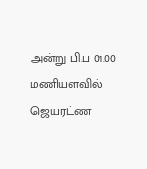அன்று பி.ப 01.00 மணியளவில் ஜெயரட்ண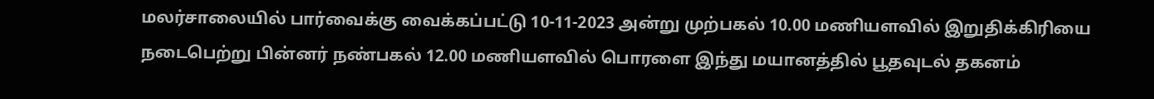மலர்சாலையில் பார்வைக்கு வைக்கப்பட்டு 10-11-2023 அன்று முற்பகல் 10.00 மணியளவில் இறுதிக்கிரியை நடைபெற்று பின்னர் நண்பகல் 12.00 மணியளவில் பொரளை இந்து மயானத்தில் பூதவுடல் தகனம்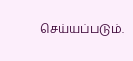செய்யப்படும்.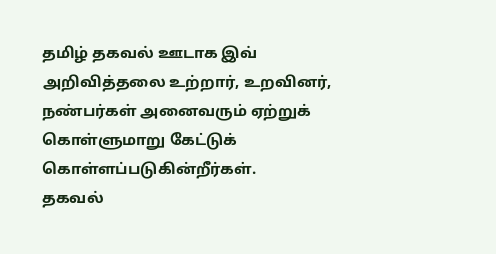தமிழ் தகவல் ஊடாக இவ் அறிவித்தலை உற்றார், உறவினர், நண்பர்கள் அனைவரும் ஏற்றுக் கொள்ளுமாறு கேட்டுக் கொள்ளப்படுகின்றீர்கள்.
தகவல்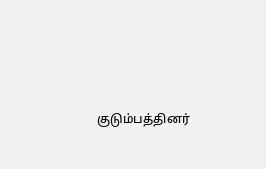குடும்பத்தினர்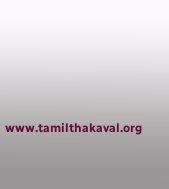www.tamilthakaval.org